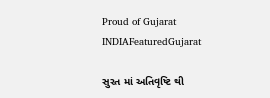Proud of Gujarat
INDIAFeaturedGujarat

સુરત માં અતિવૃષ્ટિ થી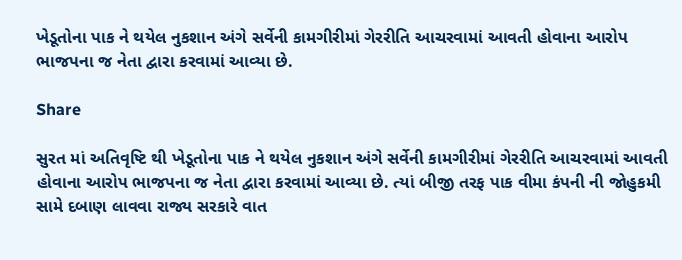ખેડૂતોના પાક ને થયેલ નુકશાન અંગે સર્વેની કામગીરીમાં ગેરરીતિ આચરવામાં આવતી હોવાના આરોપ  ભાજપના જ નેતા દ્વારા કરવામાં આવ્યા છે.

Share

સુરત માં અતિવૃષ્ટિ થી ખેડૂતોના પાક ને થયેલ નુકશાન અંગે સર્વેની કામગીરીમાં ગેરરીતિ આચરવામાં આવતી હોવાના આરોપ ભાજપના જ નેતા દ્વારા કરવામાં આવ્યા છે. ત્યાં બીજી તરફ પાક વીમા કંપની ની જોહુકમી સામે દબાણ લાવવા રાજ્ય સરકારે વાત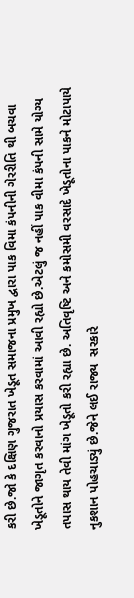કરી છે.જો કે દક્ષિણ ગુજરાત ખેડૂત સમાજના પ્રમુખ દ્વારા પાક વિમા કંપનીની ગેરરીતિ થી બચવા ખેડૂતોને જાગૃત કરવાનો પ્રયાસ કરવામાં આવી રહ્યો છે.એટલું જ નહીં પાક વીમા કંપની સામે યોગ્ય તપાસ થાય તેવી માંગ ખેડૂતો કરી રહ્યા છે. અતિવૃષ્ટિ અને કમોસમી વરસાદે ખેડૂતોના પાકને મોટાપાયે નુકશાન પોહચાડ્યું છે.જેને લઈ રાજ્ય  સરકારે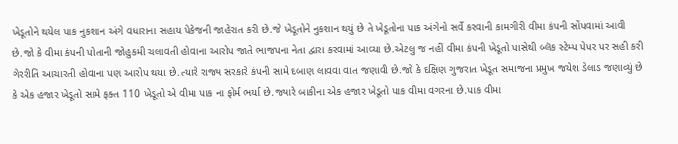ખેડૂતોને થયેલ પાક નુકશાન અંગે વધારાના સહાય પેકેજની જાહેરાત કરી છે.જે ખેડૂતોને નુકશાન થયું છે તે ખેડૂતોના પાક અંગેનો સર્વે કરવાની કામગીરી વીમા કંપની સોંપવામાં આવી છે.જો કે વીમા કંપની પોતાની જોહુકમી ચલાવતી હોવાના આરોપ જાતે ભાજપના નેતા દ્વારા કરવામાં આવ્યા છે.એટલુ જ નહીં વીમા કંપની ખેડૂતો પાસેથી બ્લૅક સ્ટેમ્પ પેપર પર સહી કરી ગેરરીતિ આચારતી હોવાના પણ આરોપ થયા છે.ત્યારે રાજ્ય સરકારે કંપની સામે દબાણ લાવવા વાત જણાવી છે.જો કે દક્ષિણ ગુજરાત ખેડૂત સમાજના પ્રમુખ જયેશ ડેલાડ જણાવ્યું છે કે એક હજાર ખેડૂતો સામે ફક્ત 110 ખેડૂતો એ વીમા પાક ના ફોર્મ ભર્યા છે.જ્યારે બાકીના એક હજાર ખેડૂતો પાક વીમા વગરના છે.પાક વીમા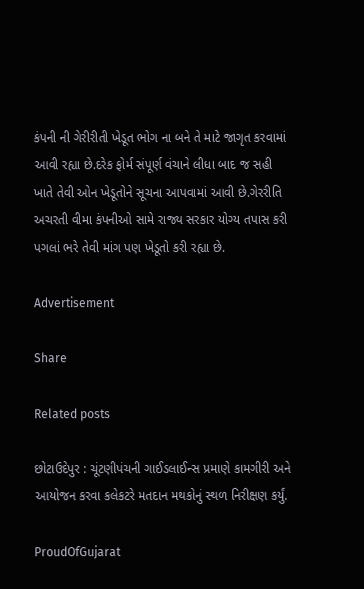કંપની ની ગેરીરીતી ખેડૂત ભોગ ના બને તે માટે જાગૃત કરવામાં આવી રહ્યા છે.દરેક ફોર્મ સંપૂર્ણ વંચાને લીધા બાદ જ સહી ખાતે તેવી ઓન ખેડૂતોને સૂચના આપવામાં આવી છે.ગેરરીતિ અચરતી વીમા કંપનીઓ સામે રાજ્ય સરકાર યોગ્ય તપાસ કરી પગલાં ભરે તેવી માંગ પણ ખેડૂતો કરી રહ્યા છે.

Advertisement

Share

Related posts

છોટાઉદેપુર : ચૂંટણીપંચની ગાઈડલાઈન્સ પ્રમાણે કામગીરી અને આયોજન કરવા કલેકટરે મતદાન મથકોનું સ્થળ નિરીક્ષણ કર્યું.

ProudOfGujarat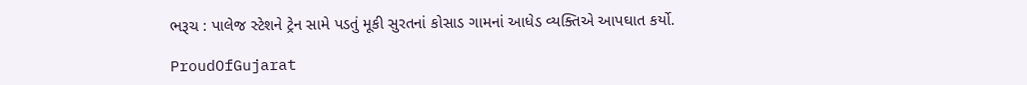ભરૂચ : પાલેજ સ્ટેશને ટ્રેન સામે પડતું મૂકી સુરતનાં કોસાડ ગામનાં આધેડ વ્યક્તિએ આપઘાત કર્યો.

ProudOfGujarat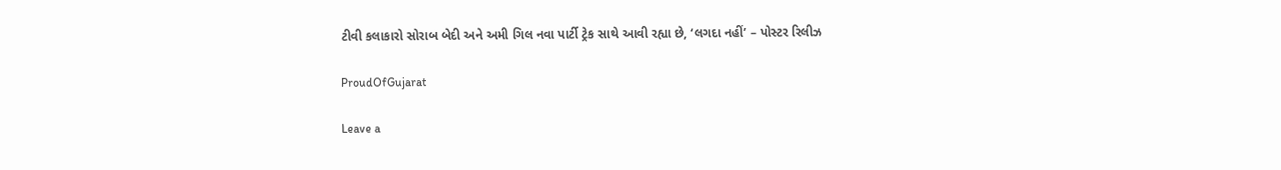ટીવી કલાકારો સોરાબ બેદી અને અમી ગિલ નવા પાર્ટી ટ્રેક સાથે આવી રહ્યા છે, ‘લગદા નહીં’ – પોસ્ટર રિલીઝ

ProudOfGujarat

Leave a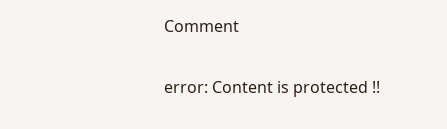Comment

error: Content is protected !!